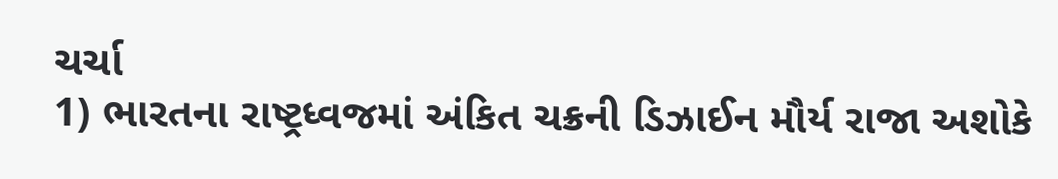ચર્ચા
1) ભારતના રાષ્ટ્રધ્વજમાં અંકિત ચક્રની ડિઝાઈન મૌર્ય રાજા અશોકે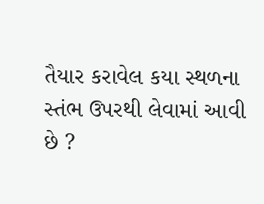તૈયાર કરાવેલ કયા સ્થળના સ્તંભ ઉપરથી લેવામાં આવી છે ?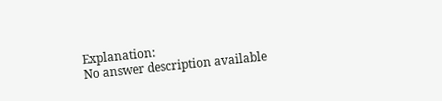Explanation:
No answer description available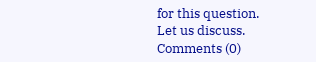for this question.
Let us discuss.
Comments (0)